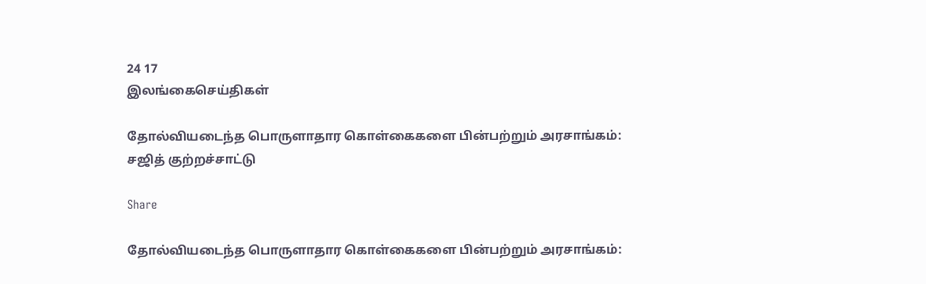24 17
இலங்கைசெய்திகள்

தோல்வியடைந்த பொருளாதார கொள்கைகளை பின்பற்றும் அரசாங்கம்: சஜித் குற்றச்சாட்டு

Share

தோல்வியடைந்த பொருளாதார கொள்கைகளை பின்பற்றும் அரசாங்கம்: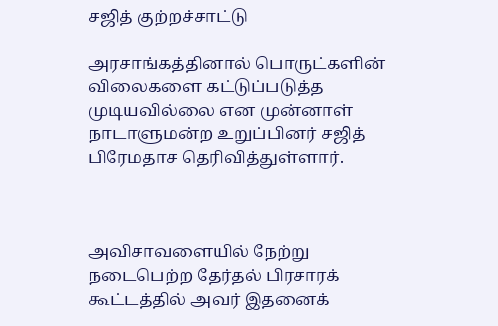சஜித் குற்றச்சாட்டு

அரசாங்கத்தினால் பொருட்களின் விலைகளை கட்டுப்படுத்த முடியவில்லை என முன்னாள் நாடாளுமன்ற உறுப்பினர் சஜித் பிரேமதாச தெரிவித்துள்ளார்.



அவிசாவளையில் நேற்று நடைபெற்ற தேர்தல் பிரசாரக் கூட்டத்தில் அவர் இதனைக்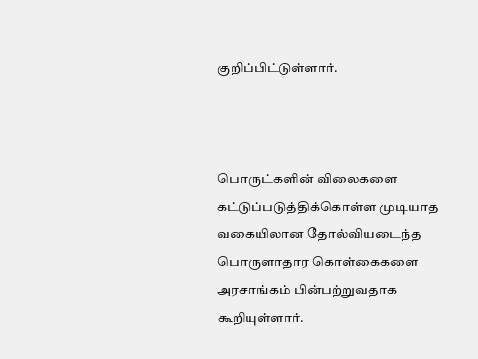குறிப்பிட்டுள்ளார்.



பொருட்களின் விலைகளை கட்டுப்படுத்திக்கொள்ள முடியாத வகையிலான தோல்வியடைந்த பொருளாதார கொள்கைகளை அரசாங்கம் பின்பற்றுவதாக கூறியுள்ளார்.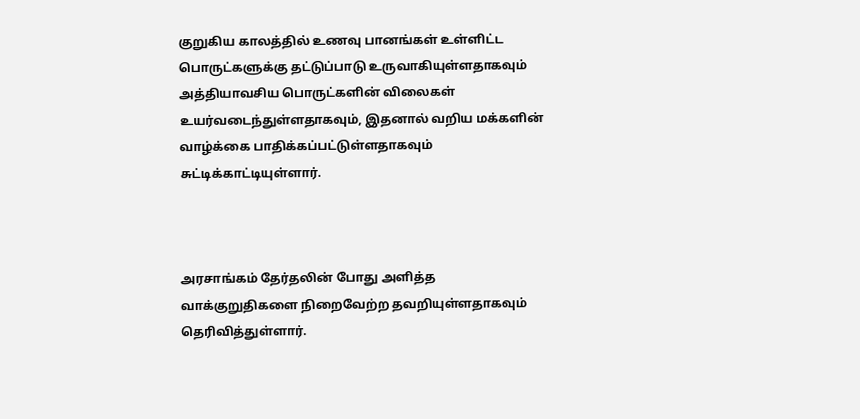குறுகிய காலத்தில் உணவு பானங்கள் உள்ளிட்ட பொருட்களுக்கு தட்டுப்பாடு உருவாகியுள்ளதாகவும் அத்தியாவசிய பொருட்களின் விலைகள் உயர்வடைந்துள்ளதாகவும், இதனால் வறிய மக்களின் வாழ்க்கை பாதிக்கப்பட்டுள்ளதாகவும் சுட்டிக்காட்டியுள்ளார்.



அரசாங்கம் தேர்தலின் போது அளித்த வாக்குறுதிகளை நிறைவேற்ற தவறியுள்ளதாகவும் தெரிவித்துள்ளார்.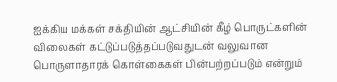ஐக்கிய மக்கள் சக்தியின் ஆட்சியின் கீழ் பொருட்களின் விலைகள் கட்டுப்படுத்தப்படுவதுடன் வலுவான பொருளாதாரக் கொள்கைகள் பின்பற்றப்படும் என்றும்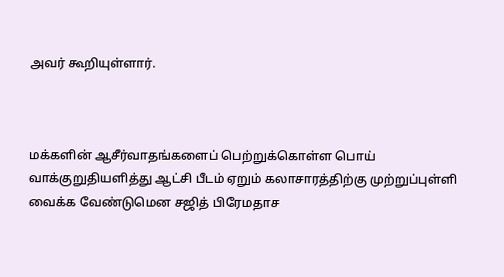அவர் கூறியுள்ளார்.



மக்களின் ஆசீர்வாதங்களைப் பெற்றுக்கொள்ள பொய் வாக்குறுதியளித்து ஆட்சி பீடம் ஏறும் கலாசாரத்திற்கு முற்றுப்புள்ளி வைக்க வேண்டுமென சஜித் பிரேமதாச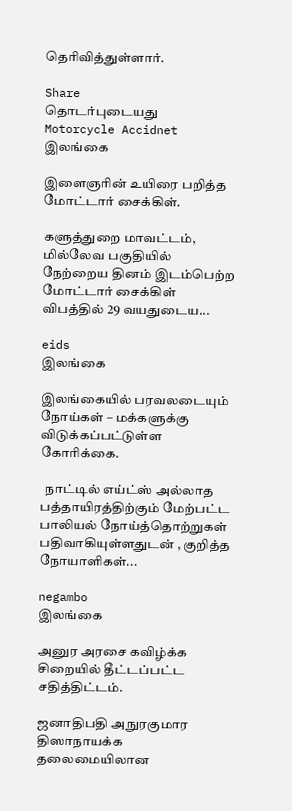தெரிவித்துள்ளார்.

Share
தொடர்புடையது
Motorcycle Accidnet
இலங்கை

இளைஞரின் உயிரை பறித்த மோட்டார் சைக்கிள்.

களுத்துறை மாவட்டம், மில்லேவ பகுதியில் நேற்றைய தினம் இடம்பெற்ற மோட்டார் சைக்கிள் விபத்தில் 29 வயதுடைய...

eids
இலங்கை

இலங்கையில் பரவலடையும் நோய்கள் – மக்களுக்கு விடுக்கப்பட்டுள்ள கோரிக்கை.

  நாட்டில் எய்ட்ஸ் அல்லாத பத்தாயிரத்திற்கும் மேற்பட்ட பாலியல் நோய்த்தொற்றுகள்  பதிவாகியுள்ளதுடன் , குறித்த நோயாளிகள்...

negambo
இலங்கை

அனுர அரசை கவிழ்க்க சிறையில் தீட்டப்பட்ட சதித்திட்டம்.

ஜனாதிபதி அநுரகுமார திஸாநாயக்க தலைமையிலான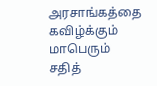அரசாங்கத்தை கவிழ்க்கும் மாபெரும் சதித்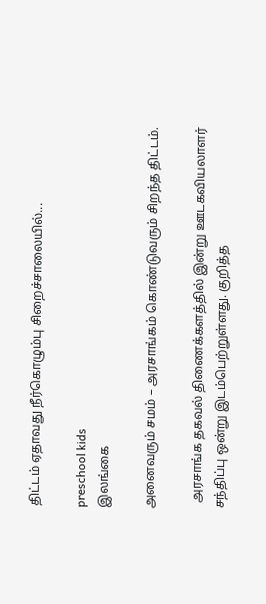திட்டம் ஏதாவது நீர்கொழும்பு சிறைச்சாலையில்...

preschool kids
இலங்கை

அனைவரும் சமம் – அரசாங்கம் கொண்டுவரும் சிறந்த திட்டம்.

  அரசாங்க தகவல் திணைக்களத்தில் இன்று ஊடகவியலாளர் சந்திப்பு ஒன்று இடம்பெற்றுள்ளது. குறித்த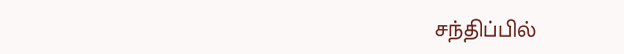சந்திப்பில்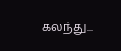கலந்து...